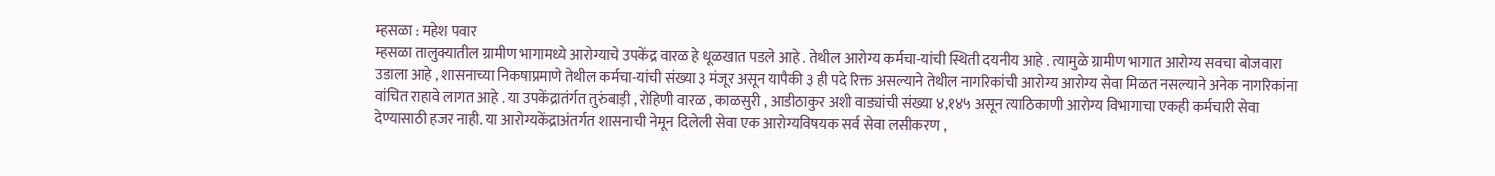म्हसळा : महेश पवार
म्हसळा तालुक्यातील ग्रामीण भागामध्ये आरोग्याचे उपकेंद्र वारळ हे धूळखात पडले आहे . तेथील आरोग्य कर्मचा-यांची स्थिती दयनीय आहे . त्यामुळे ग्रामीण भागात आरोग्य सवचा बोजवारा उडाला आहे , शासनाच्या निकषाप्रमाणे तेथील कर्मचा-यांची संख्या ३ मंजूर असून यापैकी ३ ही पदे रिक्त असल्याने तेथील नागरिकांची आरोग्य आरोग्य सेवा मिळत नसल्याने अनेक नागरिकांना वांचित राहावे लागत आहे . या उपकेंद्रातंर्गत तुरुंबाड़ी , रोहिणी वारळ , काळसुरी , आडीठाकुर अशी वाड्यांची संख्या ४,१४५ असून त्याठिकाणी आरोग्य विभागाचा एकही कर्मचारी सेवा देण्यासाठी हजर नाही. या आरोग्यकेंद्राअंतर्गत शासनाची नेमून दिलेली सेवा एक आरोग्यविषयक सर्व सेवा लसीकरण ,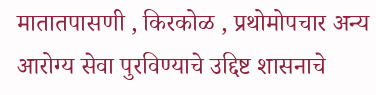मातातपासणी , किरकोळ , प्रथोमोपचार अन्य आरोग्य सेवा पुरविण्याचे उद्दिष्ट शासनाचे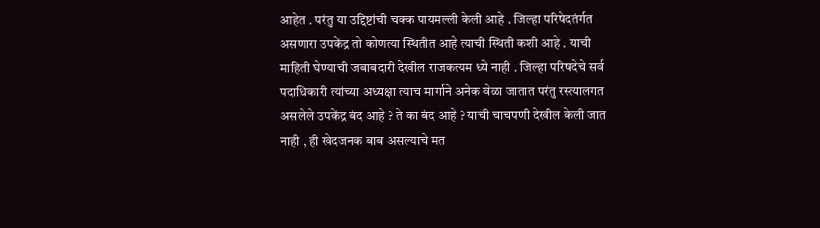आहेत . परंतु या उद्दिष्टांची चक्क पायमल्ली केली आहे . जिल्हा परिषेदतंर्गत असणारा उपकेंद्र तो कोणत्या स्थितीत आहे त्याची स्थिती कशी आहे . याची माहिती घेण्याची जबाबदारी देखील राजकत्यम ध्ये नाही . जिल्हा परिषदेचे सर्व पदाधिकारी त्यांच्या अध्यक्षा त्याच मार्गाने अनेक वेळा जातात परंतु रस्त्यालगत असलेले उपकेंद्र बंद आहे ? ते का बंद आहे ? याची चाचपणी देखील केली जात नाही , ही खेदजनक बाब असल्याचे मत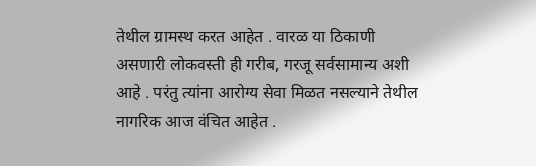तेथील ग्रामस्थ करत आहेत . वारळ या ठिकाणी असणारी लोकवस्ती ही गरीब, गरजू सर्वसामान्य अशी आहे . परंतु त्यांना आरोग्य सेवा मिळत नसल्याने तेथील नागरिक आज वंचित आहेत .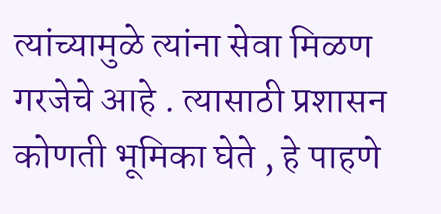त्यांच्यामुळे त्यांना सेवा मिळण गरजेचे आहे . त्यासाठी प्रशासन कोणती भूमिका घेते , हे पाहणे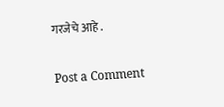गरजेचे आहे .

Post a Comment